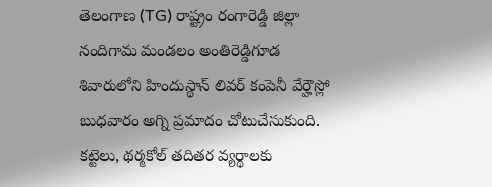తెలంగాణ (TG) రాష్ట్రం రంగారెడ్డి జిల్లా నందిగామ మండలం అంతిరెడ్డిగూడ శివారులోని హిందుస్థాన్ లివర్ కంపెనీ వేర్హౌస్లో బుధవారం అగ్ని ప్రమాదం చోటుచేసుకుంది. కట్టెలు, థర్మకోల్ తదితర వ్యర్థాలకు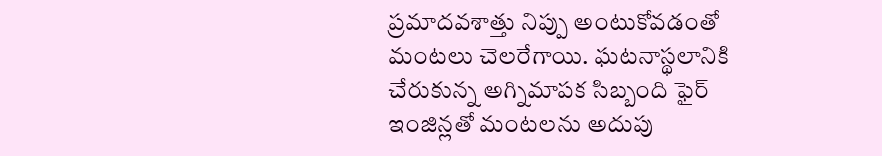ప్రమాదవశాత్తు నిప్పు అంటుకోవడంతో మంటలు చెలరేగాయి. ఘటనాస్థలానికి చేరుకున్న అగ్నిమాపక సిబ్బంది ఫైర్ ఇంజిన్లతో మంటలను అదుపు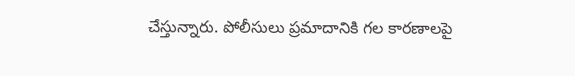చేస్తున్నారు. పోలీసులు ప్రమాదానికి గల కారణాలపై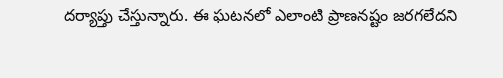దర్యాప్తు చేస్తున్నారు. ఈ ఘటనలో ఎలాంటి ప్రాణనష్టం జరగలేదని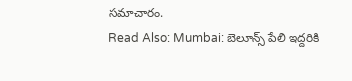సమాచారం.
Read Also: Mumbai: బెలూన్స్ పేలి ఇద్దరికి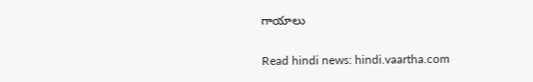గాయాలు

Read hindi news: hindi.vaartha.com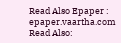Read Also Epaper : epaper.vaartha.com
Read Also: